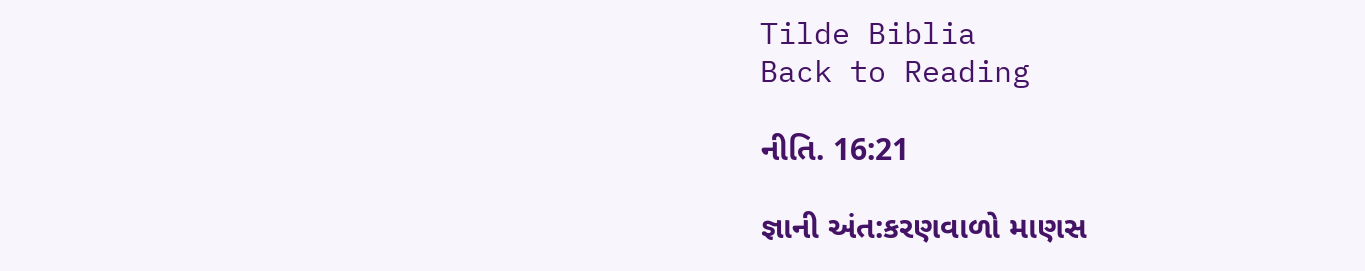Tilde Biblia
Back to Reading

નીતિ. 16:21

જ્ઞાની અંત:કરણવાળો માણસ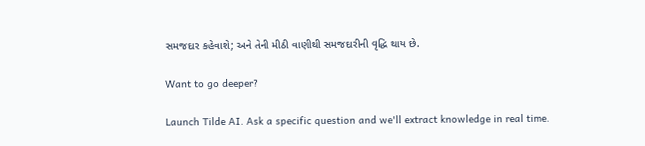સમજદાર કહેવાશે; અને તેની મીઠી વાણીથી સમજદારીની વૃદ્ધિ થાય છે.

Want to go deeper?

Launch Tilde AI. Ask a specific question and we'll extract knowledge in real time.